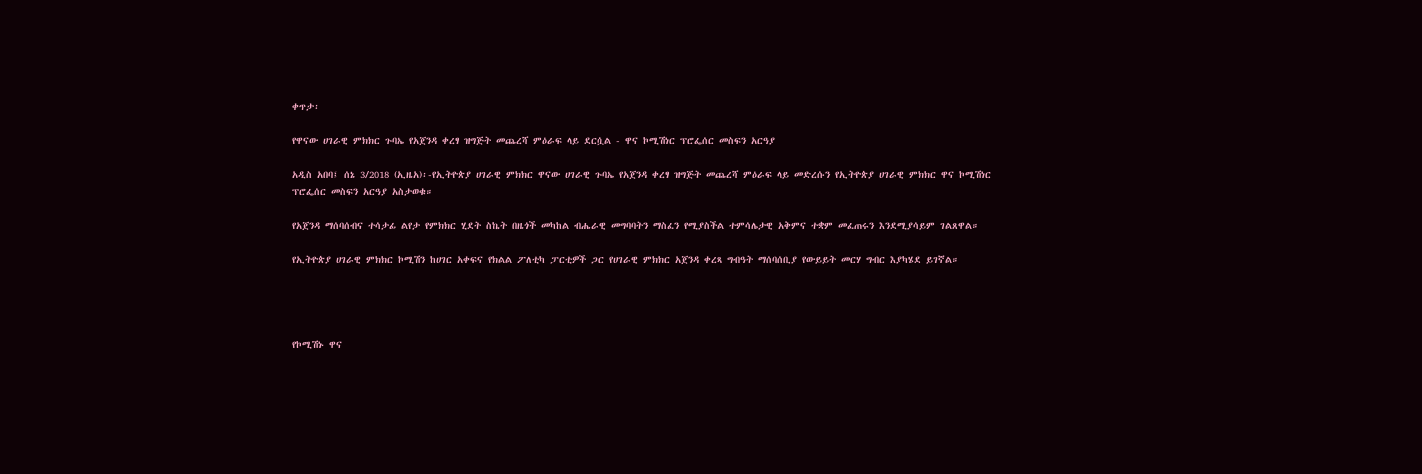ቀጥታ፡

የዋናው ሀገራዊ ምክክር ጉባኤ የአጀንዳ ቀረፃ ዝግጅት መጨረሻ ምዕራፍ ላይ ደርሷል - ዋና ኮሚሽነር ፕሮፌሰር መስፍን አርዓያ

አዲስ አበባ፤ ሰኔ 3/2018 (ኢዜአ)፡-የኢትዮጵያ ሀገራዊ ምክክር ዋናው ሀገራዊ ጉባኤ የአጀንዳ ቀረፃ ዝግጅት መጨረሻ ምዕራፍ ላይ መድረሱን የኢትዮጵያ ሀገራዊ ምክክር ዋና ኮሚሽነር ፕሮፌሰር መስፍን አርዓያ አስታወቁ።

የአጀንዳ ማሰባሰብና ተሳታፊ ልየታ የምክክር ሂደት ስኬት በዜጎች መካከል ብሔራዊ መግባባትን ማስፈን የሚያስችል ተምሳሌታዊ አቅምና ተቋም መፈጠሩን እንደሚያሳይም ገልጸዋል።

የኢትዮጵያ ሀገራዊ ምክክር ኮሚሽን ከሀገር አቀፍና የክልል ፖለቲካ ፓርቲዎች ጋር የሀገራዊ ምክክር አጀንዳ ቀረጻ ግብዓት ማሰባሰቢያ የውይይት መርሃ ግብር እያካሄደ ይገኛል።




የኮሚሽኑ ዋና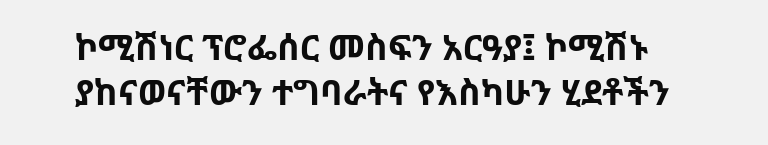ኮሚሽነር ፕሮፌሰር መስፍን አርዓያ፤ ኮሚሽኑ ያከናወናቸውን ተግባራትና የእስካሁን ሂደቶችን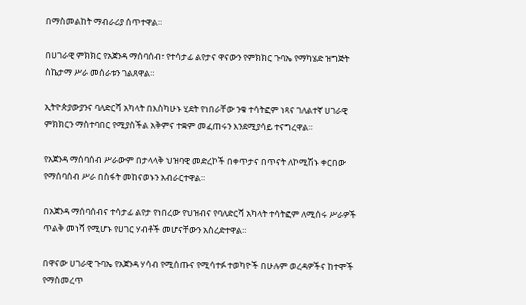በማስመልከት ማብራሪያ ሰጥተዋል።

በሀገራዊ ምክክር የአጀንዳ ማሰባሰብ፣ የተሳታፊ ልየታና ዋናውን የምክክር ጉባኤ የማካሄድ ዝግጅት ስኬታማ ሥራ መሰራቱን ገልጸዋል።

ኢትዮጵያውያንና ባለድርሻ አካላት በእስካሁኑ ሂደት የነበራቸው ንቁ ተሳትፎም ነጻና ገለልተኛ ሀገራዊ ምክክርን ማስተባበር የሚያስችል አቅምና ተቋም መፈጠሩን እንደሚያሳይ ተናግረዋል።

የአጀንዳ ማሰባሰብ ሥራውም በታላላቅ ህዝባዊ መድረኮች በቀጥታና በጥናት ለኮሚሽኑ ቀርበው የማሰባሰብ ሥራ በስፋት መከናወኑን አብራርተዋል።

በአጀንዳ ማሰባሰብና ተሳታፊ ልየታ የነበረው የህዝብና የባለድርሻ አካላት ተሳትፎም ለሚሰሩ ሥራዎች ጥልቅ መነሻ የሚሆኑ የሀገር ሃብቶች መሆናቸውን አስረድተዋል።

በዋናው ሀገራዊ ጉባኤ የአጀንዳ ሃሳብ የሚሰጡና የሚሳተፉ ተወካዮች በሁሉም ወረዳዎችና ከተሞች የማስመረጥ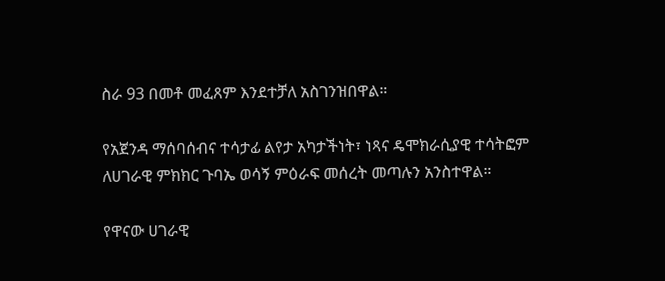ስራ 93 በመቶ መፈጸም እንደተቻለ አስገንዝበዋል።

የአጀንዳ ማሰባሰብና ተሳታፊ ልየታ አካታችነት፣ ነጻና ዴሞክራሲያዊ ተሳትፎም ለሀገራዊ ምክክር ጉባኤ ወሳኝ ምዕራፍ መሰረት መጣሉን አንስተዋል።

የዋናው ሀገራዊ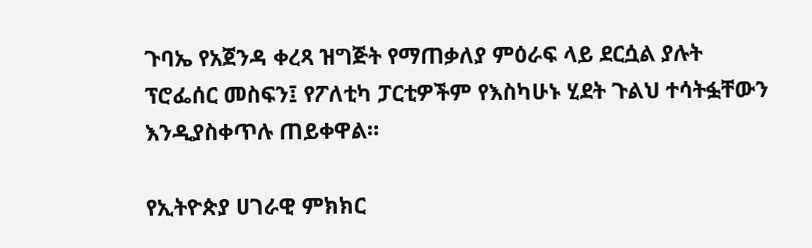ጉባኤ የአጀንዳ ቀረጻ ዝግጅት የማጠቃለያ ምዕራፍ ላይ ደርሷል ያሉት ፕሮፌሰር መስፍን፤ የፖለቲካ ፓርቲዎችም የእስካሁኑ ሂደት ጉልህ ተሳትፏቸውን እንዲያስቀጥሉ ጠይቀዋል።

የኢትዮጵያ ሀገራዊ ምክክር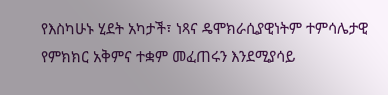የእስካሁኑ ሂደት አካታች፣ ነጻና ዴሞክራሲያዊነትም ተምሳሌታዊ የምክክር አቅምና ተቋም መፈጠሩን እንደሚያሳይ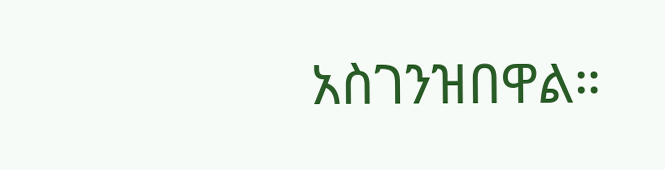አስገንዝበዋል።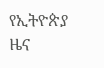የኢትዮጵያ ዜና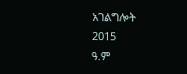አገልግሎት
2015
ዓ.ም